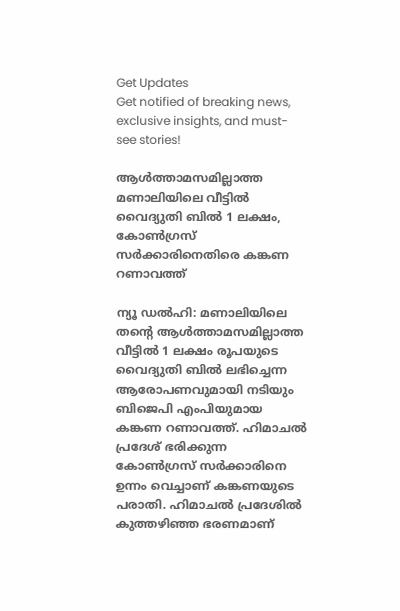Get Updates
Get notified of breaking news, exclusive insights, and must-see stories!

ആൾത്താമസമില്ലാത്ത മണാലിയിലെ വീട്ടിൽ വൈദ്യുതി ബിൽ 1 ലക്ഷം, കോൺഗ്രസ് സർക്കാരിനെതിരെ കങ്കണ റണാവത്ത്

ന്യൂ ഡല്‍ഹി: മണാലിയിലെ തന്റെ ആള്‍ത്താമസമില്ലാത്ത വീട്ടില്‍ 1 ലക്ഷം രൂപയുടെ വൈദ്യുതി ബില്‍ ലഭിച്ചെന്ന ആരോപണവുമായി നടിയും ബിജെപി എംപിയുമായ കങ്കണ റണാവത്ത്. ഹിമാചല്‍ പ്രദേശ് ഭരിക്കുന്ന കോണ്‍ഗ്രസ് സര്‍ക്കാരിനെ ഉന്നം വെച്ചാണ് കങ്കണയുടെ പരാതി. ഹിമാചല്‍ പ്രദേശില്‍ കുത്തഴിഞ്ഞ ഭരണമാണ്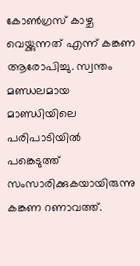കോണ്‍ഗ്രസ് കാഴ്ച വെയ്ക്കുന്നത് എന്ന് കങ്കണ ആരോപിച്ചു. സ്വന്തം മണ്ഡലമായ മാണ്ഡിയിലെ പരിപാടിയില്‍ പങ്കെടുത്ത് സംസാരിക്കുകയായിരുന്നു കങ്കണ റണാവത്ത്.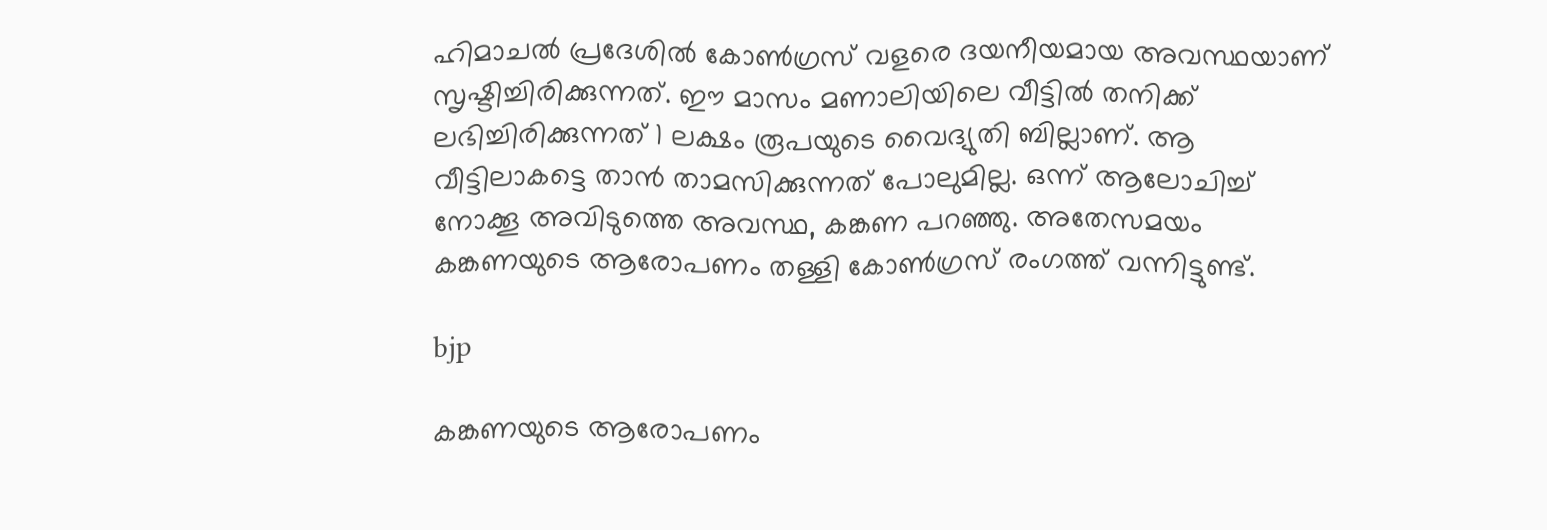ഹിമാചല്‍ പ്രദേശില്‍ കോണ്‍ഗ്രസ് വളരെ ദയനീയമായ അവസ്ഥയാണ് സൃഷ്ടിച്ചിരിക്കുന്നത്. ഈ മാസം മണാലിയിലെ വീട്ടില്‍ തനിക്ക് ലഭിച്ചിരിക്കുന്നത് 1 ലക്ഷം രൂപയുടെ വൈദ്യുതി ബില്ലാണ്. ആ വീട്ടിലാകട്ടെ താന്‍ താമസിക്കുന്നത് പോലുമില്ല. ഒന്ന് ആലോചിച്ച് നോക്കൂ അവിടുത്തെ അവസ്ഥ, കങ്കണ പറഞ്ഞു. അതേസമയം കങ്കണയുടെ ആരോപണം തള്ളി കോണ്‍ഗ്രസ് രംഗത്ത് വന്നിട്ടുണ്ട്.

bjp

കങ്കണയുടെ ആരോപണം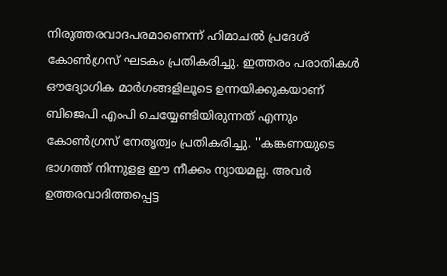നിരുത്തരവാദപരമാണെന്ന് ഹിമാചല്‍ പ്രദേശ് കോണ്‍ഗ്രസ് ഘടകം പ്രതികരിച്ചു. ഇത്തരം പരാതികള്‍ ഔദ്യോഗിക മാര്‍ഗങ്ങളിലൂടെ ഉന്നയിക്കുകയാണ് ബിജെപി എംപി ചെയ്യേണ്ടിയിരുന്നത് എന്നും കോണ്‍ഗ്രസ് നേതൃത്വം പ്രതികരിച്ചു. ''കങ്കണയുടെ ഭാഗത്ത് നിന്നുളള ഈ നീക്കം ന്യായമല്ല. അവര്‍ ഉത്തരവാദിത്തപ്പെട്ട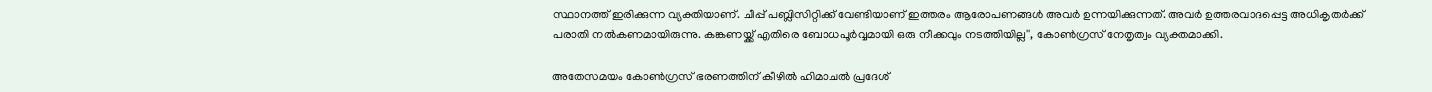സ്ഥാനത്ത് ഇരിക്കുന്ന വ്യക്തിയാണ്. ചീപ്പ് പബ്ലിസിറ്റിക്ക് വേണ്ടിയാണ് ഇത്തരം ആരോപണങ്ങള്‍ അവര്‍ ഉന്നയിക്കുന്നത്. അവര്‍ ഉത്തരവാദപ്പെട്ട അധികൃതര്‍ക്ക് പരാതി നല്‍കണമായിരുന്നു. കങ്കണയ്ക്ക് എതിരെ ബോധപൂര്‍വ്വമായി ഒരു നീക്കവും നടത്തിയില്ല'', കോണ്‍ഗ്രസ് നേതൃത്വം വ്യക്തമാക്കി.

അതേസമയം കോണ്‍ഗ്രസ് ഭരണത്തിന് കീഴില്‍ ഹിമാചല്‍ പ്രദേശ്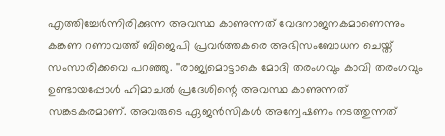എത്തിച്ചേര്‍ന്നിരിക്കുന്ന അവസ്ഥ കാണുന്നത് വേദനാജനകമാണെന്നും കങ്കണ റണാവത്ത് ബിജെപി പ്രവര്‍ത്തകരെ അഭിസംബോധന ചെയ്ത് സംസാരിക്കവെ പറഞ്ഞു. ''രാജ്യമൊട്ടാകെ മോദി തരംഗവും കാവി തരംഗവും ഉണ്ടായപ്പോള്‍ ഹിമാചല്‍ പ്രദേശിന്റെ അവസ്ഥ കാണുന്നത് സങ്കടകരമാണ്. അവരുടെ ഏജന്‍സികള്‍ അന്വേഷണം നടത്തുന്നത്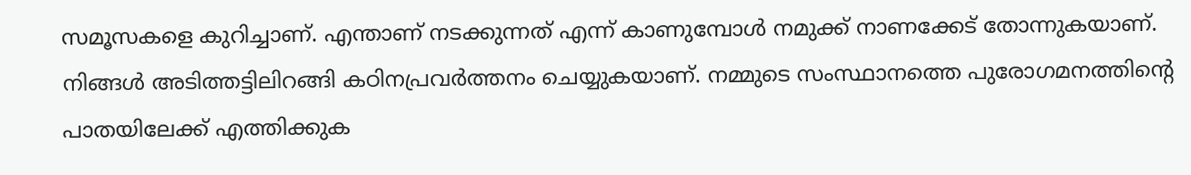സമൂസകളെ കുറിച്ചാണ്. എന്താണ് നടക്കുന്നത് എന്ന് കാണുമ്പോള്‍ നമുക്ക് നാണക്കേട് തോന്നുകയാണ്. നിങ്ങള്‍ അടിത്തട്ടിലിറങ്ങി കഠിനപ്രവര്‍ത്തനം ചെയ്യുകയാണ്. നമ്മുടെ സംസ്ഥാനത്തെ പുരോഗമനത്തിന്റെ പാതയിലേക്ക് എത്തിക്കുക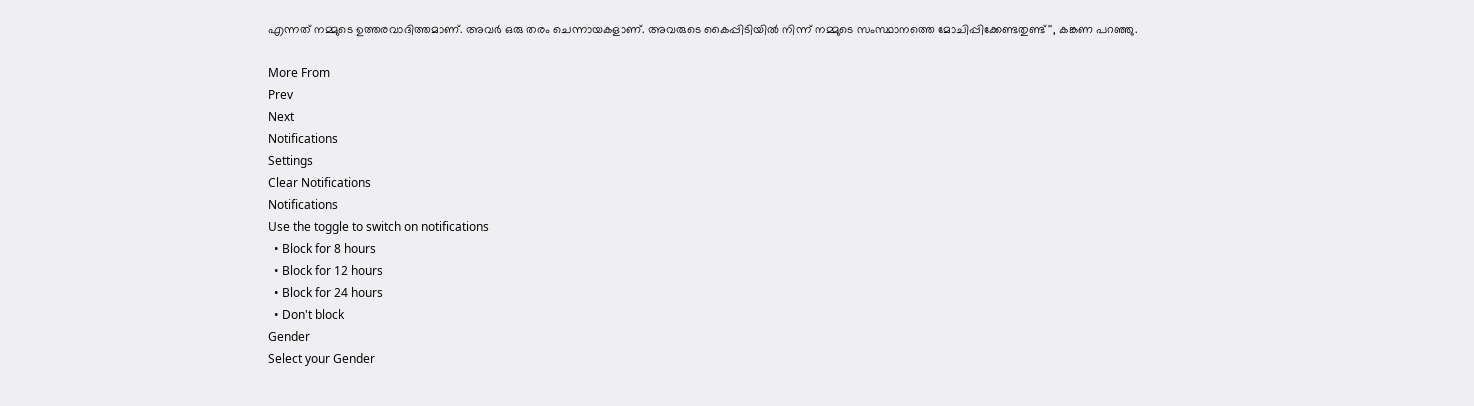എന്നത് നമ്മുടെ ഉത്തരവാദിത്തമാണ്. അവര്‍ ഒരു തരം ചെന്നായകളാണ്. അവരുടെ കൈപ്പിടിയില്‍ നിന്ന് നമ്മുടെ സംസ്ഥാനത്തെ മോചിപ്പിക്കേണ്ടതുണ്ട്'', കങ്കണ പറഞ്ഞു.

More From
Prev
Next
Notifications
Settings
Clear Notifications
Notifications
Use the toggle to switch on notifications
  • Block for 8 hours
  • Block for 12 hours
  • Block for 24 hours
  • Don't block
Gender
Select your Gender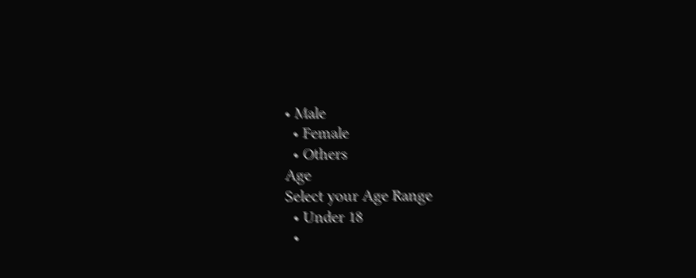• Male
  • Female
  • Others
Age
Select your Age Range
  • Under 18
  •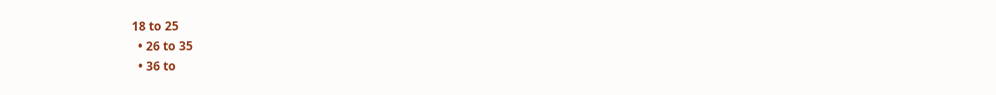18 to 25
  • 26 to 35
  • 36 to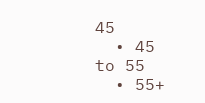45
  • 45 to 55
  • 55+